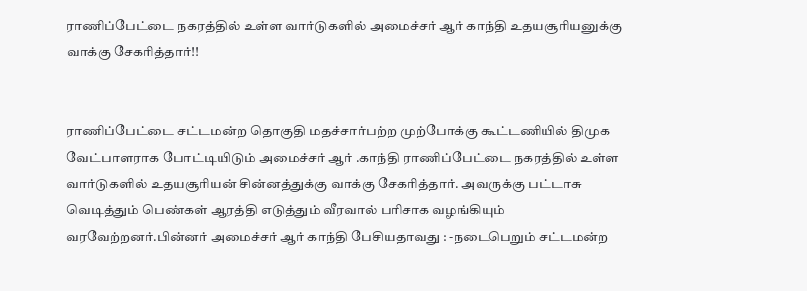ராணிப்பேட்டை நகரத்தில் உள்ள வார்டுகளில் அமைச்சர் ஆர் காந்தி உதயசூரியனுக்கு வாக்கு சேகரித்தார்!!


ராணிப்பேட்டை சட்டமன்ற தொகுதி மதச்சார்பற்ற முற்போக்கு கூட்டணியில் திமுக வேட்பாளராக போட்டியிடும் அமைச்சர் ஆர் .காந்தி ராணிப்பேட்டை நகரத்தில் உள்ள வார்டுகளில் உதயசூரியன் சின்னத்துக்கு வாக்கு சேகரித்தார். அவருக்கு பட்டாசு வெடித்தும் பெண்கள் ஆரத்தி எடுத்தும் வீரவால் பரிசாக வழங்கியும் வரவேற்றனர்.பின்னர் அமைச்சர் ஆர் காந்தி பேசியதாவது : -நடைபெறும் சட்டமன்ற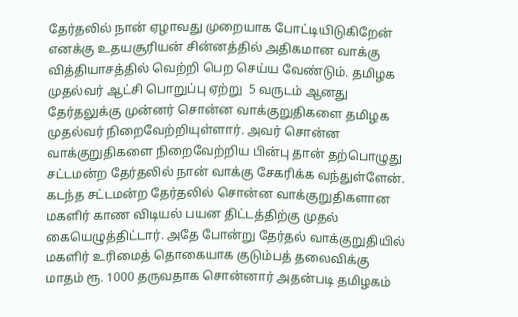தேர்தலில் நான் ஏழாவது முறையாக போட்டியிடுகிறேன் எனக்கு உதயசூரியன் சின்னத்தில் அதிகமான வாக்கு வித்தியாசத்தில் வெற்றி பெற செய்ய வேண்டும். தமிழக முதல்வர் ஆட்சி பொறுப்பு ஏற்று  5 வருடம் ஆனது தேர்தலுக்கு முன்னர் சொன்ன வாக்குறுதிகளை தமிழக முதல்வர் நிறைவேற்றியுள்ளார். அவர் சொன்ன வாக்குறுதிகளை நிறைவேற்றிய பின்பு தான் தற்பொழுது சட்டமன்ற தேர்தலில் நான் வாக்கு சேகரிக்க வந்துள்ளேன். கடந்த சட்டமன்ற தேர்தலில் சொன்ன வாக்குறுதிகளான மகளிர் காண விடியல் பயன திட்டத்திற்கு முதல் கையெழுத்திட்டார். அதே போன்று தேர்தல் வாக்குறுதியில் மகளிர் உரிமைத் தொகையாக குடும்பத் தலைவிக்கு மாதம் ரூ. 1000 தருவதாக சொன்னார் அதன்படி தமிழகம்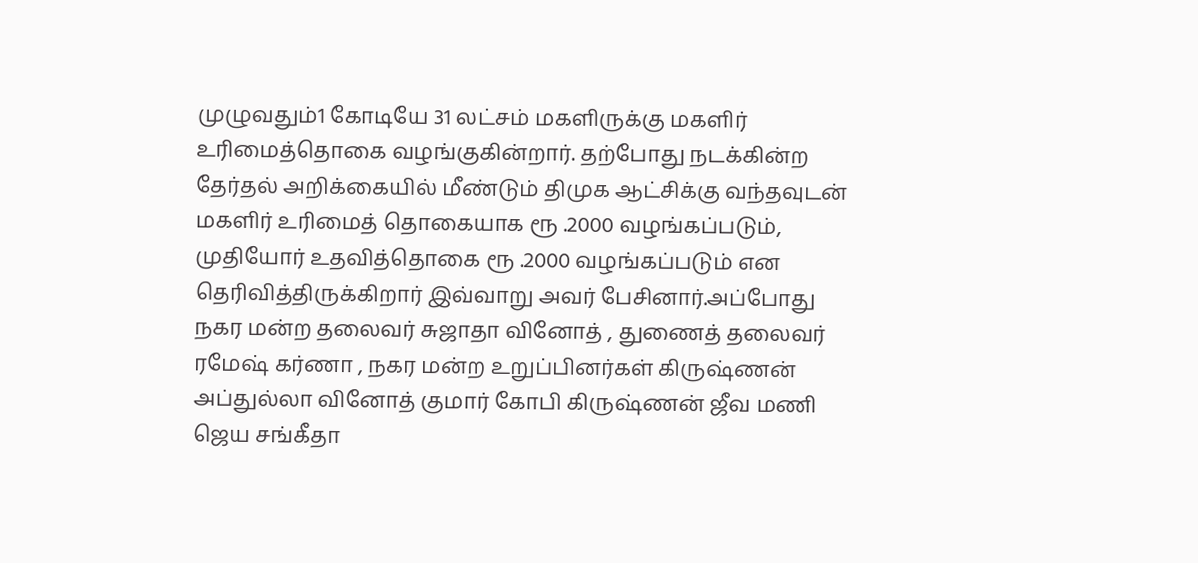முழுவதும்1 கோடியே 31 லட்சம் மகளிருக்கு மகளிர் உரிமைத்தொகை வழங்குகின்றார். தற்போது நடக்கின்ற தேர்தல் அறிக்கையில் மீண்டும் திமுக ஆட்சிக்கு வந்தவுடன் மகளிர் உரிமைத் தொகையாக ரூ .2000 வழங்கப்படும், முதியோர் உதவித்தொகை ரூ .2000 வழங்கப்படும் என தெரிவித்திருக்கிறார் இவ்வாறு அவர் பேசினார்.அப்போது நகர மன்ற தலைவர் சுஜாதா வினோத் , துணைத் தலைவர் ரமேஷ் கர்ணா , நகர மன்ற உறுப்பினர்கள் கிருஷ்ணன் அப்துல்லா வினோத் குமார் கோபி கிருஷ்ணன் ஜீவ மணி ஜெய சங்கீதா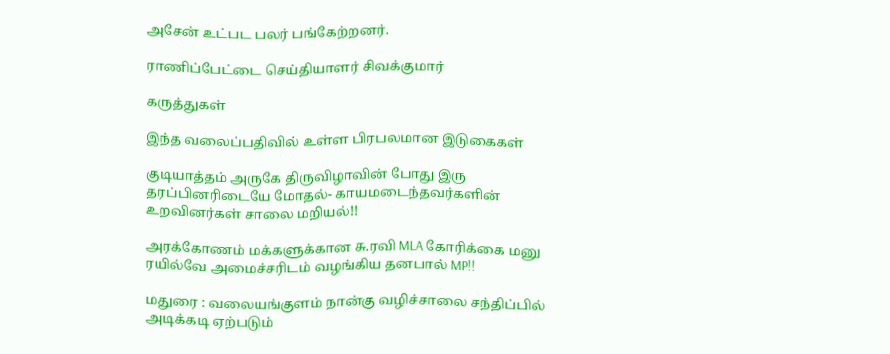அசேன் உட்பட பலர் பங்கேற்றனர்.

ராணிப்பேட்டை செய்தியாளர் சிவக்குமார்

கருத்துகள்

இந்த வலைப்பதிவில் உள்ள பிரபலமான இடுகைகள்

குடியாத்தம் அருகே திருவிழாவின் போது இரு தரப்பினரிடையே மோதல்- காயமடைந்தவர்களின் உறவினர்கள் சாலை மறியல்!!

அரக்கோணம் மக்களுக்கான சு.ரவி MLA கோரிக்கை மனு ரயில்வே அமைச்சரிடம் வழங்கிய தனபால் MP!!

மதுரை : வலையங்குளம் நான்கு வழிச்சாலை சந்திப்பில் அடிக்கடி ஏற்படும்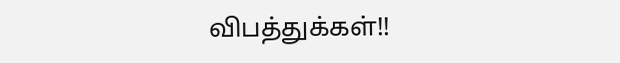விபத்துக்கள்!!